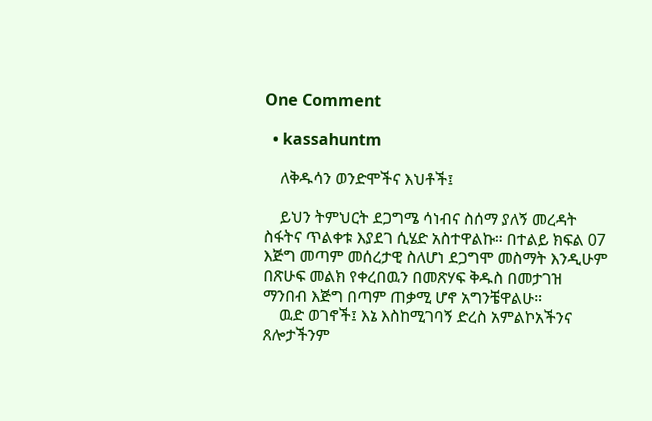One Comment

  • kassahuntm

    ለቅዱሳን ወንድሞችና እህቶች፤

    ይህን ትምህርት ደጋግሜ ሳነብና ስሰማ ያለኝ መረዳት ስፋትና ጥልቀቱ እያደገ ሲሄድ አስተዋልኩ። በተልይ ክፍል 07 እጅግ መጣም መሰረታዊ ስለሆነ ደጋግሞ መስማት እንዲሁም በጽሁፍ መልክ የቀረበዉን በመጽሃፍ ቅዱስ በመታገዝ ማንበብ እጅግ በጣም ጠቃሚ ሆኖ አግንቼዋልሁ።
    ዉድ ወገኖች፤ እኔ እስከሚገባኝ ድረስ አምልኮአችንና ጸሎታችንም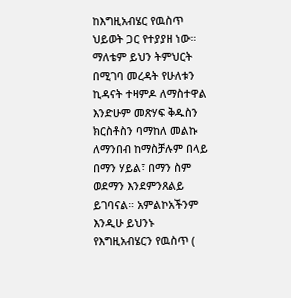ከእግዚአብሄር የዉስጥ ህይወት ጋር የተያያዘ ነው። ማለቴም ይህን ትምህርት በሚገባ መረዳት የሁለቱን ኪዳናት ተዛምዶ ለማስተዋል እንድሁም መጽሃፍ ቅዱስን ክርስቶስን ባማከለ መልኩ ለማንበብ ከማስቻሉም በላይ በማን ሃይል፣ በማን ስም ወደማን እንደምንጸልይ ይገባናል። አምልኮአችንም እንዲሁ ይህንኑ የእግዚአብሄርን የዉስጥ (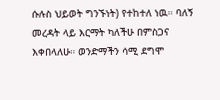ሱሉስ ህይወት ግንኙነት) የተከተለ ነዉ። ባለኝ መረዳት ላይ እርማት ካለችሁ በምስጋና እቀበላለሁ። ወንድማችን ሳሚ ደግሞ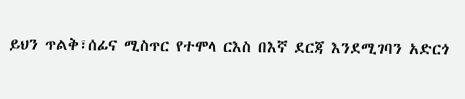ይህን ጥልቅ፣ሰፊና ሚስጥር የተሞላ ርእስ በእኛ ደርጃ እንደሚገባን አድርጎ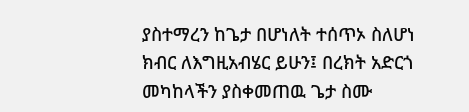ያስተማረን ከጌታ በሆነለት ተሰጥኦ ስለሆነ ክብር ለእግዚአብሄር ይሁን፤ በረክት አድርጎ መካከላችን ያስቀመጠዉ ጌታ ስሙ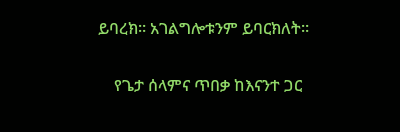ይባረክ። አገልግሎቱንም ይባርክለት።

    የጌታ ሰላምና ጥበቃ ከእናንተ ጋር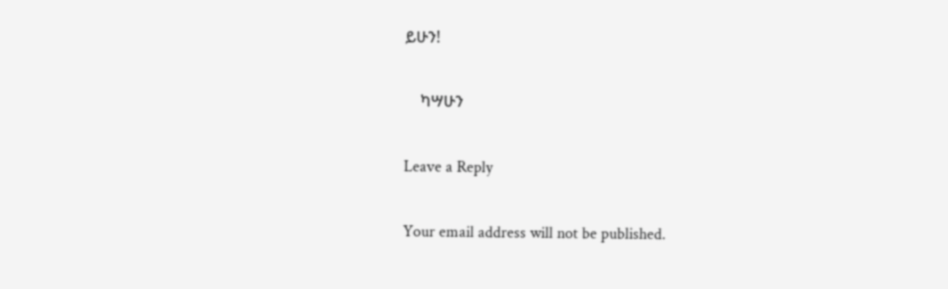ይሁን!

    ካሣሁን

Leave a Reply

Your email address will not be published.